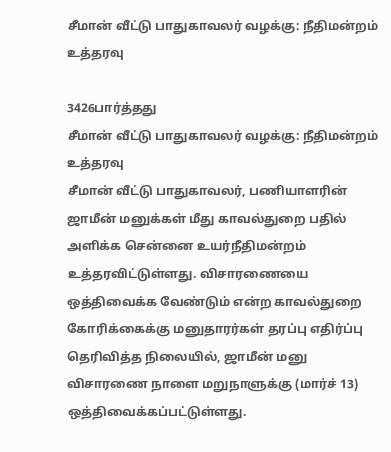சீமான் வீட்டு பாதுகாவலர் வழக்கு: நீதிமன்றம் உத்தரவு

3426பார்த்தது
சீமான் வீட்டு பாதுகாவலர் வழக்கு: நீதிமன்றம் உத்தரவு
சீமான் வீட்டு பாதுகாவலர், பணியாளரின் ஜாமீன் மனுக்கள் மீது காவல்துறை பதில் அளிக்க சென்னை உயர்நீதிமன்றம் உத்தரவிட்டுள்ளது. விசாரணையை ஒத்திவைக்க வேண்டும் என்ற காவல்துறை கோரிக்கைக்கு மனுதாரர்கள் தரப்பு எதிர்ப்பு தெரிவித்த நிலையில், ஜாமீன் மனு விசாரணை நாளை மறுநாளுக்கு (மார்ச் 13) ஒத்திவைக்கப்பட்டுள்ளது.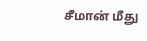சீமான் மீது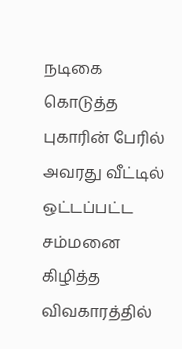நடிகை கொடுத்த புகாரின் பேரில் அவரது வீட்டில் ஒட்டப்பட்ட சம்மனை கிழித்த விவகாரத்தில்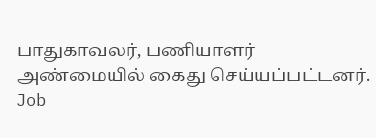பாதுகாவலர், பணியாளர் அண்மையில் கைது செய்யப்பட்டனர்.
Job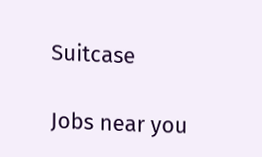Suitcase

Jobs near you